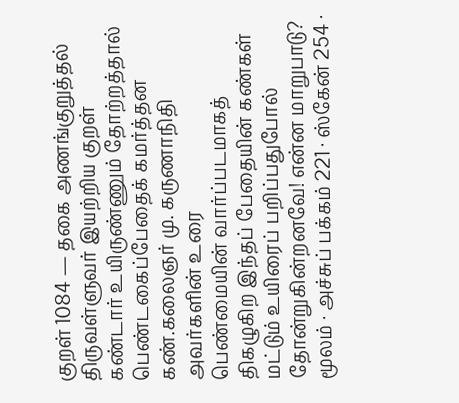குறள் 1084 — தகை அணங்குறுத்தல்
திருவள்ளுவர் இயற்றிய குறள்
கண்டார் உயிருண்ணும் தோற்றத்தால் பெண்டகைப்பேதைக் கமர்த்தன கண்.கலைஞர் மு. கருணாநிதி அவர்களின் உரை
பெண்மையின் வார்ப்படமாகத் திகழுகிற இந்தப் பேதையின் கண்கள் மட்டும் உயிரைப் பறிப்பதுபோல் தோன்றுகின்றனவே! என்ன மாறுபாடு?
மூலம் · அச்சுப் பக்கம் 221 · ஸ்கேன் 254 ·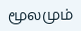மூலமும்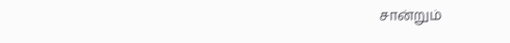சான்றும்